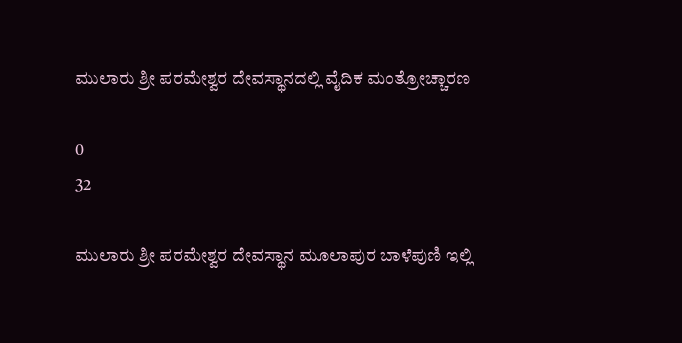ಮುಲಾರು ಶ್ರೀ ಪರಮೇಶ್ವರ ದೇವಸ್ಥಾನದಲ್ಲಿ ವೈದಿಕ ಮಂತ್ರೋಚ್ಚಾರಣ

0
32

ಮುಲಾರು ಶ್ರೀ ಪರಮೇಶ್ವರ ದೇವಸ್ಥಾನ ಮೂಲಾಪುರ ಬಾಳೆಪುಣಿ ಇಲ್ಲಿ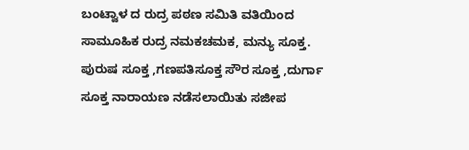ಬಂಟ್ವಾಳ ದ ರುದ್ರ ಪಠಣ ಸಮಿತಿ ವತಿಯಿಂದ ಸಾಮೂಹಿಕ ರುದ್ರ ನಮಕಚಮಕ, ಮನ್ಯು ಸೂಕ್ತ. ಪುರುಷ ಸೂಕ್ತ ,ಗಣಪತಿಸೂಕ್ತ ಸೌರ ಸೂಕ್ತ ,ದುರ್ಗಾ ಸೂಕ್ತ ನಾರಾಯಣ ನಡೆಸಲಾಯಿತು ಸಜೀಪ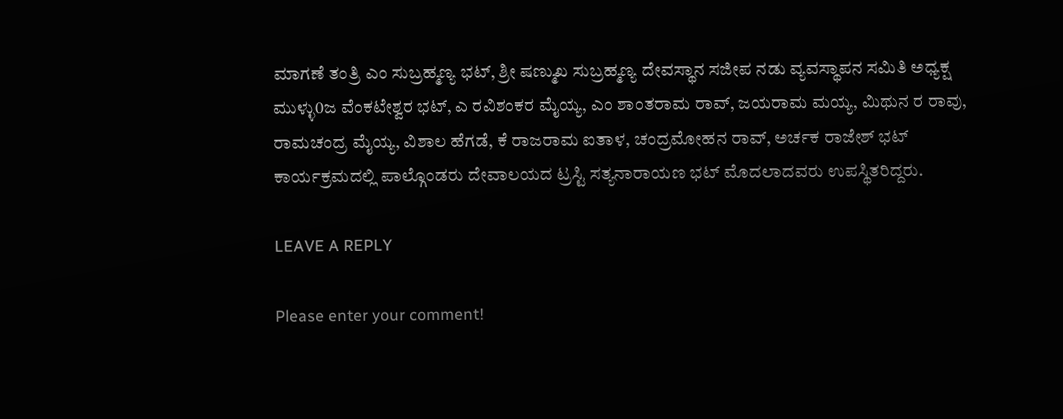ಮಾಗಣೆ ತಂತ್ರಿ ಎಂ ಸುಬ್ರಹ್ಮಣ್ಯ ಭಟ್, ಶ್ರೀ ಷಣ್ಮುಖ ಸುಬ್ರಹ್ಮಣ್ಯ ದೇವಸ್ಥಾನ ಸಜೀಪ ನಡು ವ್ಯವಸ್ಥಾಪನ ಸಮಿತಿ ಅಧ್ಯಕ್ಷ ಮುಳ್ಳು0ಜ ವೆಂಕಟೇಶ್ವರ ಭಟ್, ಎ ರವಿಶಂಕರ ಮೈಯ್ಯ, ಎಂ ಶಾಂತರಾಮ ರಾವ್, ಜಯರಾಮ ಮಯ್ಯ, ಮಿಥುನ ರ ರಾವು, ರಾಮಚಂದ್ರ ಮೈಯ್ಯ, ವಿಶಾಲ ಹೆಗಡೆ, ಕೆ ರಾಜರಾಮ ಐತಾಳ, ಚಂದ್ರಮೋಹನ ರಾವ್, ಅರ್ಚಕ ರಾಜೇಶ್ ಭಟ್ ಕಾರ್ಯಕ್ರಮದಲ್ಲಿ ಪಾಲ್ಗೊಂಡರು ದೇವಾಲಯದ ಟ್ರಸ್ಟಿ ಸತ್ಯನಾರಾಯಣ ಭಟ್ ಮೊದಲಾದವರು ಉಪಸ್ಥಿತರಿದ್ದರು.

LEAVE A REPLY

Please enter your comment!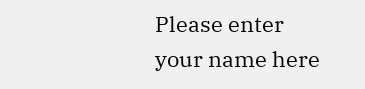Please enter your name here